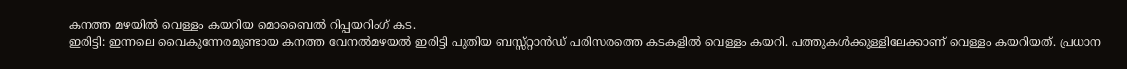കനത്ത മഴയിൽ വെള്ളം കയറിയ മൊബൈൽ റിപ്പയറിംഗ് കട.
ഇരിട്ടി: ഇന്നലെ വൈകുന്നേരമുണ്ടായ കനത്ത വേനൽമഴയൽ ഇരിട്ടി പുതിയ ബസ്സ്റ്റാൻഡ് പരിസരത്തെ കടകളിൽ വെള്ളം കയറി. പത്തുകൾക്കുള്ളിലേക്കാണ് വെള്ളം കയറിയത്. പ്രധാന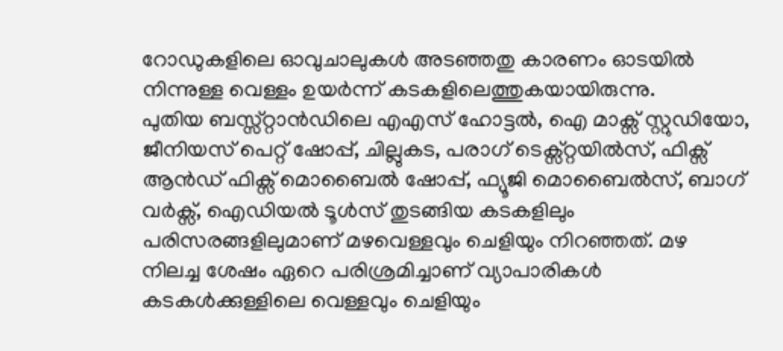റോഡുകളിലെ ഓവുചാലുകൾ അടഞ്ഞതു കാരണം ഓടയിൽ നിന്നുള്ള വെള്ളം ഉയർന്ന് കടകളിലെത്തുകയായിരുന്നു.
പുതിയ ബസ്സ്റ്റാൻഡിലെ എഎസ് ഹോട്ടൽ, ഐ മാക്സ് സ്റ്റുഡിയോ, ജീനിയസ് പെറ്റ് ഷോപ്പ്, ചില്ലുകട, പരാഗ് ടെക്സ്റ്റയിൽസ്, ഫിക്സ് ആൻഡ് ഫിക്സ് മൊബൈൽ ഷോപ്പ്, ഫ്യൂജി മൊബൈൽസ്, ബാഗ് വർക്സ്, ഐഡിയൽ ടൂൾസ് തുടങ്ങിയ കടകളിലും പരിസരങ്ങളിലുമാണ് മഴവെള്ളവും ചെളിയും നിറഞ്ഞത്. മഴ നിലച്ച ശേഷം ഏറെ പരിശ്രമിച്ചാണ് വ്യാപാരികൾ കടകൾക്കുള്ളിലെ വെള്ളവും ചെളിയും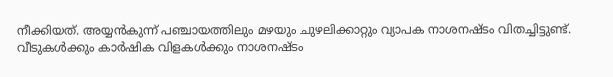നീക്കിയത്. അയ്യൻകുന്ന് പഞ്ചായത്തിലും മഴയും ചുഴലിക്കാറ്റും വ്യാപക നാശനഷ്ടം വിതച്ചിട്ടുണ്ട്. വീടുകൾക്കും കാർഷിക വിളകൾക്കും നാശനഷ്ടം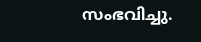സംഭവിച്ചു.